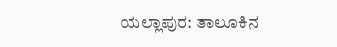ಯಲ್ಲಾಪುರ: ತಾಲೂಕಿನ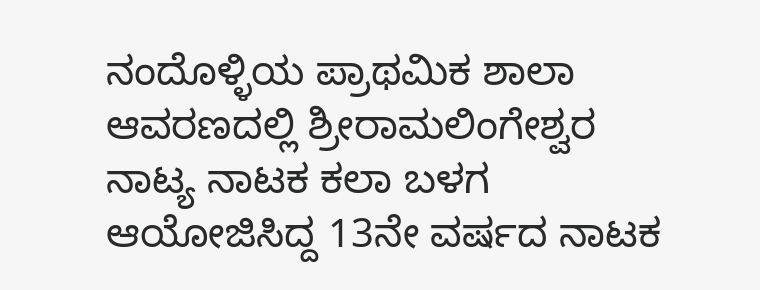ನಂದೊಳ್ಳಿಯ ಪ್ರಾಥಮಿಕ ಶಾಲಾ ಆವರಣದಲ್ಲಿ ಶ್ರೀರಾಮಲಿಂಗೇಶ್ವರ ನಾಟ್ಯ ನಾಟಕ ಕಲಾ ಬಳಗ ಆಯೋಜಿಸಿದ್ದ 13ನೇ ವರ್ಷದ ನಾಟಕ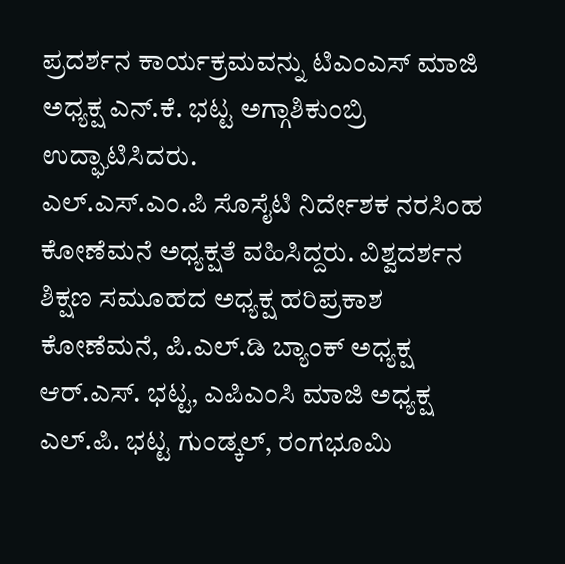ಪ್ರದರ್ಶನ ಕಾರ್ಯಕ್ರಮವನ್ನು ಟಿಎಂಎಸ್ ಮಾಜಿ ಅಧ್ಯಕ್ಷ ಎನ್.ಕೆ. ಭಟ್ಟ ಅಗ್ಗಾಶಿಕುಂಬ್ರಿ ಉದ್ಘಾಟಿಸಿದರು.
ಎಲ್.ಎಸ್.ಎಂ.ಪಿ ಸೊಸೈಟಿ ನಿರ್ದೇಶಕ ನರಸಿಂಹ ಕೋಣೆಮನೆ ಅಧ್ಯಕ್ಷತೆ ವಹಿಸಿದ್ದರು. ವಿಶ್ವದರ್ಶನ ಶಿಕ್ಷಣ ಸಮೂಹದ ಅಧ್ಯಕ್ಷ ಹರಿಪ್ರಕಾಶ ಕೋಣೆಮನೆ, ಪಿ.ಎಲ್.ಡಿ ಬ್ಯಾಂಕ್ ಅಧ್ಯಕ್ಷ ಆರ್.ಎಸ್. ಭಟ್ಟ, ಎಪಿಎಂಸಿ ಮಾಜಿ ಅಧ್ಯಕ್ಷ ಎಲ್.ಪಿ. ಭಟ್ಟ ಗುಂಡ್ಕಲ್, ರಂಗಭೂಮಿ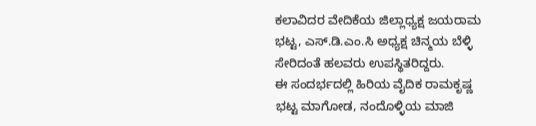ಕಲಾವಿದರ ವೇದಿಕೆಯ ಜಿಲ್ಲಾಧ್ಯಕ್ಷ ಜಯರಾಮ ಭಟ್ಟ, ಎಸ್.ಡಿ.ಎಂ.ಸಿ ಅಧ್ಯಕ್ಷ ಚಿನ್ಮಯ ಬೆಳ್ಳಿ ಸೇರಿದಂತೆ ಹಲವರು ಉಪಸ್ಥಿತರಿದ್ದರು.
ಈ ಸಂದರ್ಭದಲ್ಲಿ ಹಿರಿಯ ವೈದಿಕ ರಾಮಕೃಷ್ಣ ಭಟ್ಟ ಮಾಗೋಡ, ನಂದೊಳ್ಳಿಯ ಮಾಜಿ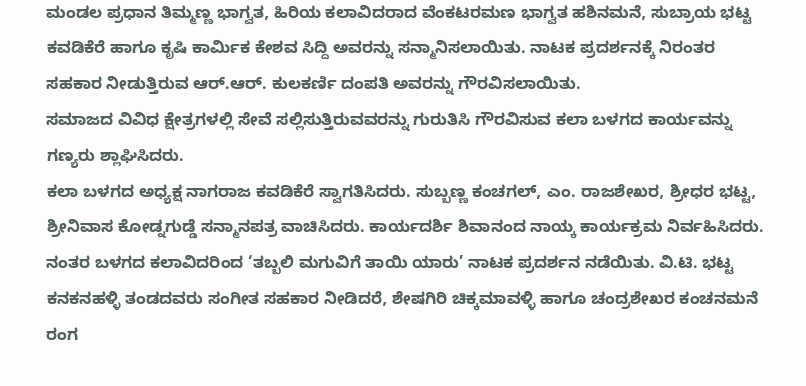ಮಂಡಲ ಪ್ರಧಾನ ತಿಮ್ಮಣ್ಣ ಭಾಗ್ವತ, ಹಿರಿಯ ಕಲಾವಿದರಾದ ವೆಂಕಟರಮಣ ಭಾಗ್ವತ ಹಶಿನಮನೆ, ಸುಬ್ರಾಯ ಭಟ್ಟ ಕವಡಿಕೆರೆ ಹಾಗೂ ಕೃಷಿ ಕಾರ್ಮಿಕ ಕೇಶವ ಸಿದ್ದಿ ಅವರನ್ನು ಸನ್ಮಾನಿಸಲಾಯಿತು. ನಾಟಕ ಪ್ರದರ್ಶನಕ್ಕೆ ನಿರಂತರ ಸಹಕಾರ ನೀಡುತ್ತಿರುವ ಆರ್.ಆರ್. ಕುಲಕರ್ಣಿ ದಂಪತಿ ಅವರನ್ನು ಗೌರವಿಸಲಾಯಿತು.
ಸಮಾಜದ ವಿವಿಧ ಕ್ಷೇತ್ರಗಳಲ್ಲಿ ಸೇವೆ ಸಲ್ಲಿಸುತ್ತಿರುವವರನ್ನು ಗುರುತಿಸಿ ಗೌರವಿಸುವ ಕಲಾ ಬಳಗದ ಕಾರ್ಯವನ್ನು ಗಣ್ಯರು ಶ್ಲಾಘಿಸಿದರು.
ಕಲಾ ಬಳಗದ ಅಧ್ಯಕ್ಷ ನಾಗರಾಜ ಕವಡಿಕೆರೆ ಸ್ವಾಗತಿಸಿದರು. ಸುಬ್ಬಣ್ಣ ಕಂಚಗಲ್, ಎಂ. ರಾಜಶೇಖರ, ಶ್ರೀಧರ ಭಟ್ಟ, ಶ್ರೀನಿವಾಸ ಕೋಡ್ನಗುಡ್ಡೆ ಸನ್ಮಾನಪತ್ರ ವಾಚಿಸಿದರು. ಕಾರ್ಯದರ್ಶಿ ಶಿವಾನಂದ ನಾಯ್ಕ ಕಾರ್ಯಕ್ರಮ ನಿರ್ವಹಿಸಿದರು.
ನಂತರ ಬಳಗದ ಕಲಾವಿದರಿಂದ ‘ತಬ್ಬಲಿ ಮಗುವಿಗೆ ತಾಯಿ ಯಾರು’ ನಾಟಕ ಪ್ರದರ್ಶನ ನಡೆಯಿತು. ವಿ.ಟಿ. ಭಟ್ಟ ಕನಕನಹಳ್ಳಿ ತಂಡದವರು ಸಂಗೀತ ಸಹಕಾರ ನೀಡಿದರೆ, ಶೇಷಗಿರಿ ಚಿಕ್ಕಮಾವಳ್ಳಿ ಹಾಗೂ ಚಂದ್ರಶೇಖರ ಕಂಚನಮನೆ ರಂಗ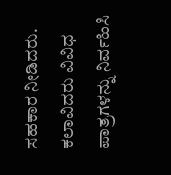ಸಹಕಾರ ನೀಡಿದರು.
ಕಲಾವಿದರು ವಿವಿಧ ಪಾತ್ರಗಳನ್ನು ನಿರ್ವಹಿಸಿ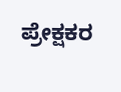ಪ್ರೇಕ್ಷಕರ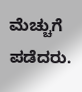ಮೆಚ್ಚುಗೆ ಪಡೆದರು.